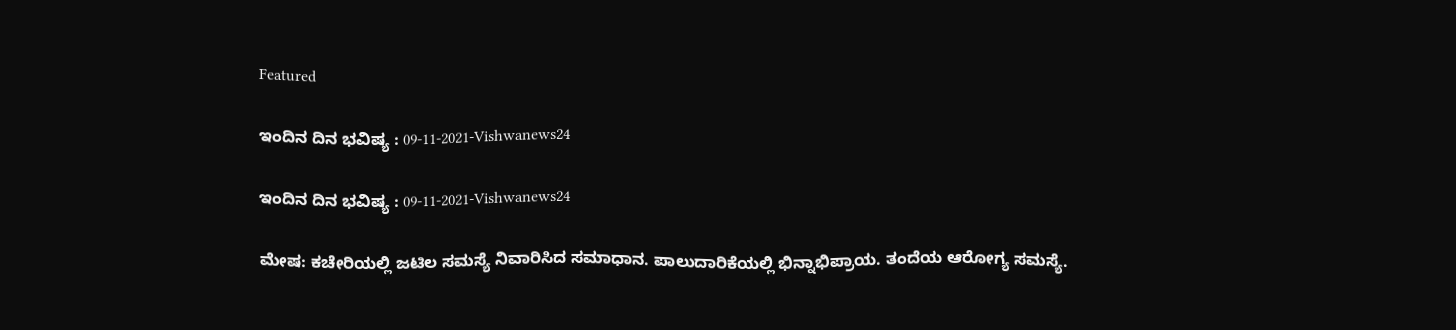Featured

ಇಂದಿನ ದಿನ ಭವಿಷ್ಯ : 09-11-2021-Vishwanews24

ಇಂದಿನ ದಿನ ಭವಿಷ್ಯ : 09-11-2021-Vishwanews24

ಮೇಷ: ಕಚೇರಿಯಲ್ಲಿ ಜಟಿಲ ಸಮಸ್ಯೆ ನಿವಾರಿಸಿದ ಸಮಾಧಾನ. ಪಾಲುದಾರಿಕೆಯಲ್ಲಿ ಭಿನ್ನಾಭಿಪ್ರಾಯ. ತಂದೆಯ ಆರೋಗ್ಯ ಸಮಸ್ಯೆ.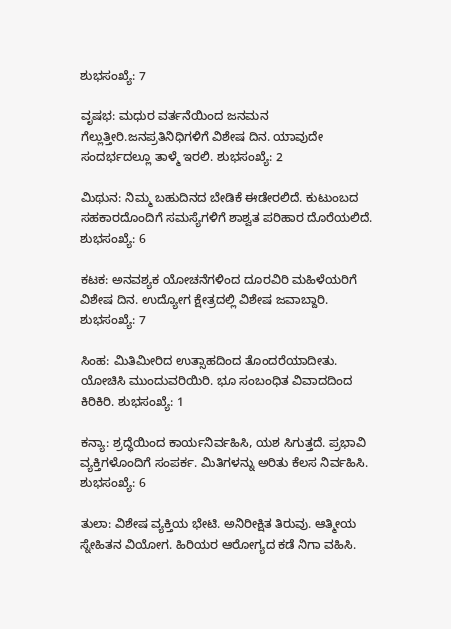ಶುಭಸಂಖ್ಯೆ: 7

ವೃಷಭ: ಮಧುರ ವರ್ತನೆಯಿಂದ ಜನಮನ ಗೆಲ್ಲುತ್ತೀರಿ.ಜನಪ್ರತಿನಿಧಿಗಳಿಗೆ ವಿಶೇಷ ದಿನ. ಯಾವುದೇ ಸಂದರ್ಭದಲ್ಲೂ ತಾಳ್ಮೆ ಇರಲಿ. ಶುಭಸಂಖ್ಯೆ: 2

ಮಿಥುನ: ನಿಮ್ಮ ಬಹುದಿನದ ಬೇಡಿಕೆ ಈಡೇರಲಿದೆ. ಕುಟುಂಬದ ಸಹಕಾರದೊಂದಿಗೆ ಸಮಸ್ಯೆಗಳಿಗೆ ಶಾಶ್ವತ ಪರಿಹಾರ ದೊರೆಯಲಿದೆ. ಶುಭಸಂಖ್ಯೆ: 6

ಕಟಕ: ಅನವಶ್ಯಕ ಯೋಚನೆಗಳಿಂದ ದೂರವಿರಿ ಮಹಿಳೆಯರಿಗೆ ವಿಶೇಷ ದಿನ. ಉದ್ಯೋಗ ಕ್ಷೇತ್ರದಲ್ಲಿ ವಿಶೇಷ ಜವಾಬ್ದಾರಿ. ಶುಭಸಂಖ್ಯೆ: 7

ಸಿಂಹ: ಮಿತಿಮೀರಿದ ಉತ್ಸಾಹದಿಂದ ತೊಂದರೆಯಾದೀತು. ಯೋಚಿಸಿ ಮುಂದುವರಿಯಿರಿ. ಭೂ ಸಂಬಂಧಿತ ವಿವಾದದಿಂದ ಕಿರಿಕಿರಿ. ಶುಭಸಂಖ್ಯೆ: 1

ಕನ್ಯಾ: ಶ್ರದ್ಧೆಯಿಂದ ಕಾರ್ಯನಿರ್ವಹಿಸಿ, ಯಶ ಸಿಗುತ್ತದೆ. ಪ್ರಭಾವಿ ವ್ಯಕ್ತಿಗಳೊಂದಿಗೆ ಸಂಪರ್ಕ. ಮಿತಿಗಳನ್ನು ಅರಿತು ಕೆಲಸ ನಿರ್ವಹಿಸಿ. ಶುಭಸಂಖ್ಯೆ: 6

ತುಲಾ: ವಿಶೇಷ ವ್ಯಕ್ತಿಯ ಭೇಟಿ. ಅನಿರೀಕ್ಷಿತ ತಿರುವು. ಆತ್ಮೀಯ ಸ್ನೇಹಿತನ ವಿಯೋಗ. ಹಿರಿಯರ ಆರೋಗ್ಯದ ಕಡೆ ನಿಗಾ ವಹಿಸಿ.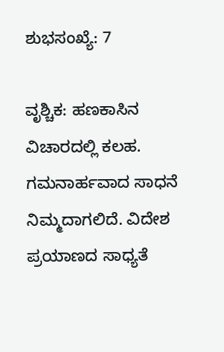ಶುಭಸಂಖ್ಯೆ: 7

ವೃಶ್ಚಿಕ: ಹಣಕಾಸಿನ ವಿಚಾರದಲ್ಲಿ ಕಲಹ. ಗಮನಾರ್ಹವಾದ ಸಾಧನೆ ನಿಮ್ಮದಾಗಲಿದೆ. ವಿದೇಶ ಪ್ರಯಾಣದ ಸಾಧ್ಯತೆ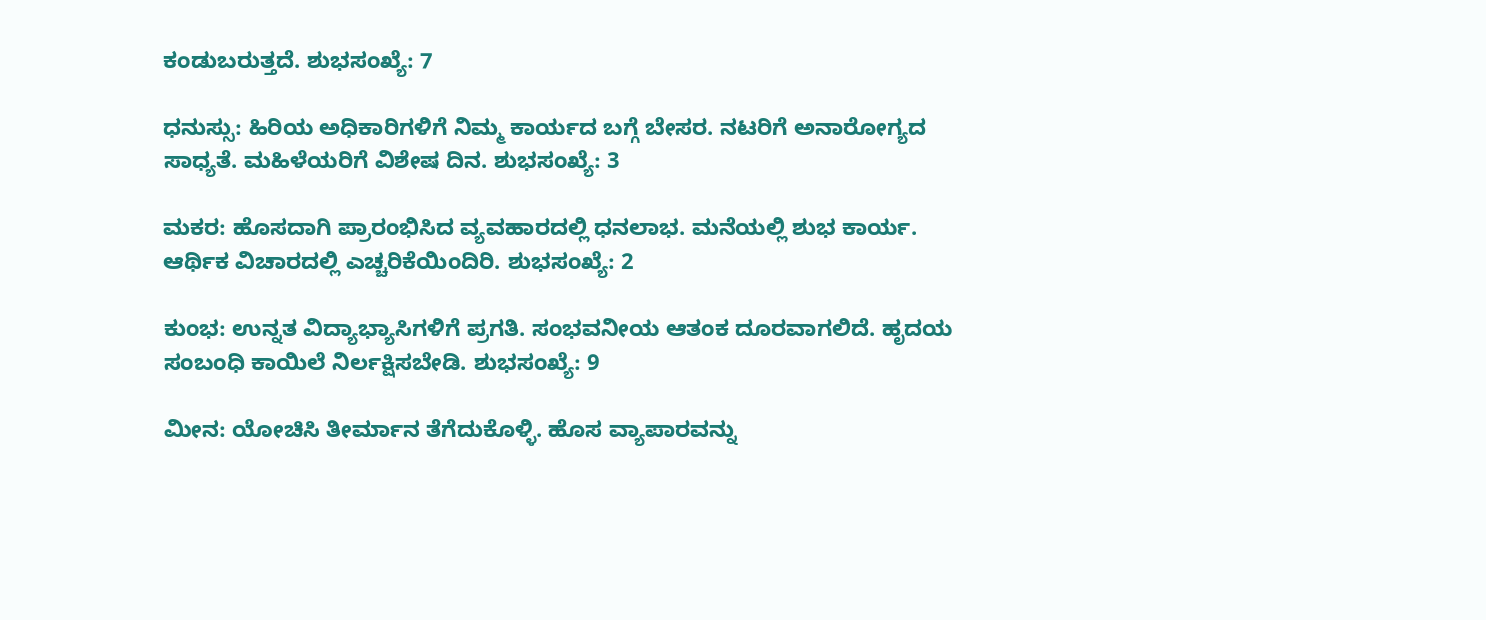ಕಂಡುಬರುತ್ತದೆ. ಶುಭಸಂಖ್ಯೆ: 7

ಧನುಸ್ಸು: ಹಿರಿಯ ಅಧಿಕಾರಿಗಳಿಗೆ ನಿಮ್ಮ ಕಾರ್ಯದ ಬಗ್ಗೆ ಬೇಸರ. ನಟರಿಗೆ ಅನಾರೋಗ್ಯದ ಸಾಧ್ಯತೆ. ಮಹಿಳೆಯರಿಗೆ ವಿಶೇಷ ದಿನ. ಶುಭಸಂಖ್ಯೆ: 3

ಮಕರ: ಹೊಸದಾಗಿ ಪ್ರಾರಂಭಿಸಿದ ವ್ಯವಹಾರದಲ್ಲಿ ಧನಲಾಭ. ಮನೆಯಲ್ಲಿ ಶುಭ ಕಾರ್ಯ. ಆರ್ಥಿಕ ವಿಚಾರದಲ್ಲಿ ಎಚ್ಚರಿಕೆಯಿಂದಿರಿ. ಶುಭಸಂಖ್ಯೆ: 2

ಕುಂಭ: ಉನ್ನತ ವಿದ್ಯಾಭ್ಯಾಸಿಗಳಿಗೆ ಪ್ರಗತಿ. ಸಂಭವನೀಯ ಆತಂಕ ದೂರವಾಗಲಿದೆ. ಹೃದಯ ಸಂಬಂಧಿ ಕಾಯಿಲೆ ನಿರ್ಲಕ್ಷಿಸಬೇಡಿ. ಶುಭಸಂಖ್ಯೆ: 9

ಮೀನ: ಯೋಚಿಸಿ ತೀರ್ಮಾನ ತೆಗೆದುಕೊಳ್ಳಿ. ಹೊಸ ವ್ಯಾಪಾರವನ್ನು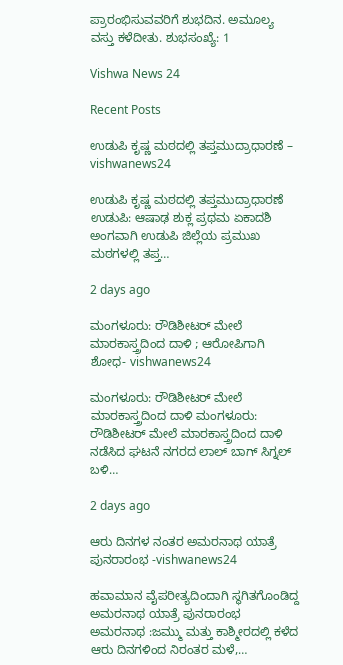ಪ್ರಾರಂಭಿಸುವವರಿಗೆ ಶುಭದಿನ. ಅಮೂಲ್ಯ ವಸ್ತು ಕಳೆದೀತು. ಶುಭಸಂಖ್ಯೆ: 1

Vishwa News 24

Recent Posts

ಉಡುಪಿ ಕೃಷ್ಣ ಮಠದಲ್ಲಿ ತಪ್ತಮುದ್ರಾಧಾರಣೆ – vishwanews24

ಉಡುಪಿ ಕೃಷ್ಣ ಮಠದಲ್ಲಿ ತಪ್ತಮುದ್ರಾಧಾರಣೆ ಉಡುಪಿ: ಆಷಾಢ ಶುಕ್ಲ ಪ್ರಥಮ ಏಕಾದಶಿ ಅಂಗವಾಗಿ ಉಡುಪಿ ಜಿಲ್ಲೆಯ ಪ್ರಮುಖ ಮಠಗಳಲ್ಲಿ ತಪ್ತ…

2 days ago

ಮಂಗಳೂರು: ರೌಡಿಶೀಟರ್ ಮೇಲೆ ಮಾರಕಾಸ್ತ್ರದಿಂದ ದಾಳಿ ; ಆರೋಪಿಗಾಗಿ ಶೋಧ- vishwanews24

ಮಂಗಳೂರು: ರೌಡಿಶೀಟರ್ ಮೇಲೆ ಮಾರಕಾಸ್ತ್ರದಿಂದ ದಾಳಿ ಮಂಗಳೂರು: ರೌಡಿಶೀಟರ್ ಮೇಲೆ ಮಾರಕಾಸ್ತ್ರದಿಂದ ದಾಳಿ ನಡೆಸಿದ ಘಟನೆ ನಗರದ ಲಾಲ್ ಬಾಗ್ ಸಿಗ್ನಲ್ ಬಳಿ…

2 days ago

ಆರು ದಿನಗಳ ನಂತರ ಅಮರನಾಥ ಯಾತ್ರೆ ಪುನರಾರಂಭ -vishwanews24

ಹವಾಮಾನ ವೈಪರೀತ್ಯದಿಂದಾಗಿ ಸ್ಥಗಿತಗೊಂಡಿದ್ದ ಅಮರನಾಥ ಯಾತ್ರೆ ಪುನರಾರಂಭ ಅಮರನಾಥ :ಜಮ್ಮು ಮತ್ತು ಕಾಶ್ಮೀರದಲ್ಲಿ ಕಳೆದ ಆರು ದಿನಗಳಿಂದ ನಿರಂತರ ಮಳೆ,…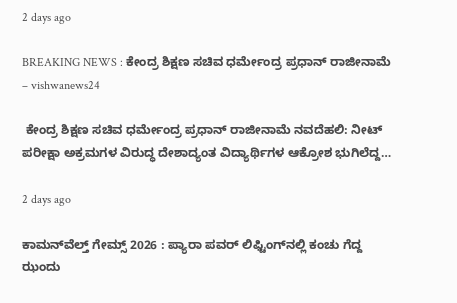2 days ago

BREAKING NEWS : ಕೇಂದ್ರ ಶಿಕ್ಷಣ ಸಚಿವ ಧರ್ಮೇಂದ್ರ ಪ್ರಧಾನ್ ರಾಜೀನಾಮೆ – vishwanews24

 ಕೇಂದ್ರ ಶಿಕ್ಷಣ ಸಚಿವ ಧರ್ಮೇಂದ್ರ ಪ್ರಧಾನ್ ರಾಜೀನಾಮೆ ನವದೆಹಲಿ: ನೀಟ್ ಪರೀಕ್ಷಾ ಅಕ್ರಮಗಳ ವಿರುದ್ಧ ದೇಶಾದ್ಯಂತ ವಿದ್ಯಾರ್ಥಿಗಳ ಆಕ್ರೋಶ ಭುಗಿಲೆದ್ದ…

2 days ago

ಕಾಮನ್‌ವೆಲ್ತ್ ಗೇಮ್ಸ್ 2026 : ಪ್ಯಾರಾ ಪವರ್‌ ಲಿಫ್ಟಿಂಗ್‌ನಲ್ಲಿ ಕಂಚು ಗೆದ್ದ ಝಂದು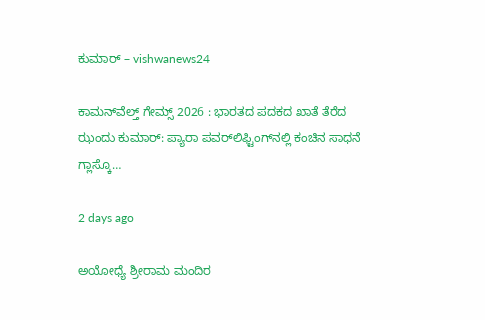ಕುಮಾರ್ – vishwanews24

ಕಾಮನ್‌ವೆಲ್ತ್ ಗೇಮ್ಸ್ 2026 : ಭಾರತದ ಪದಕದ ಖಾತೆ ತೆರೆದ ಝಂದು ಕುಮಾರ್‌: ಪ್ಯಾರಾ ಪವರ್‌ಲಿಫ್ಟಿಂಗ್‌ನಲ್ಲಿ ಕಂಚಿನ ಸಾಧನೆ ಗ್ಲಾಸ್ಕೊ…

2 days ago

ಅಯೋಧ್ಯೆ ಶ್ರೀರಾಮ ಮಂದಿರ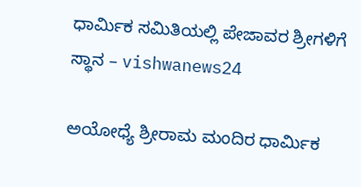ಧಾರ್ಮಿಕ ಸಮಿತಿಯಲ್ಲಿ ಪೇಜಾವರ ಶ್ರೀಗಳಿಗೆ ಸ್ಥಾನ – vishwanews24

ಅಯೋಧ್ಯೆ ಶ್ರೀರಾಮ ಮಂದಿರ ಧಾರ್ಮಿಕ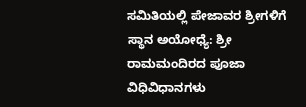ಸಮಿತಿಯಲ್ಲಿ ಪೇಜಾವರ ಶ್ರೀಗಳಿಗೆ ಸ್ಥಾನ ಅಯೋಧ್ಯೆ: ಶ್ರೀ ರಾಮಮಂದಿರದ ಪೂಜಾ ವಿಧಿವಿಧಾನಗಳು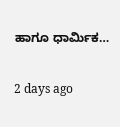ಹಾಗೂ ಧಾರ್ಮಿಕ…

2 days ago